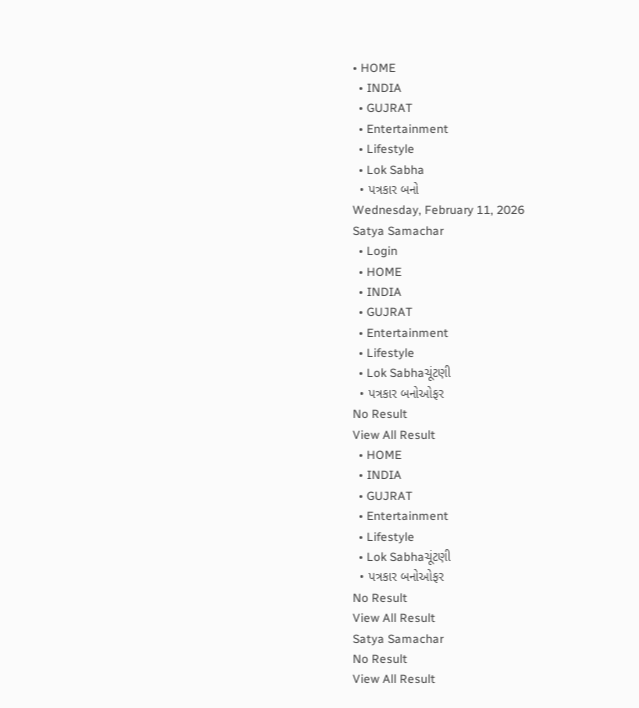• HOME
  • INDIA
  • GUJRAT
  • Entertainment
  • Lifestyle
  • Lok Sabha
  • પત્રકાર બનો
Wednesday, February 11, 2026
Satya Samachar
  • Login
  • HOME
  • INDIA
  • GUJRAT
  • Entertainment
  • Lifestyle
  • Lok Sabhaચૂંટણી
  • પત્રકાર બનોઓફર
No Result
View All Result
  • HOME
  • INDIA
  • GUJRAT
  • Entertainment
  • Lifestyle
  • Lok Sabhaચૂંટણી
  • પત્રકાર બનોઓફર
No Result
View All Result
Satya Samachar
No Result
View All Result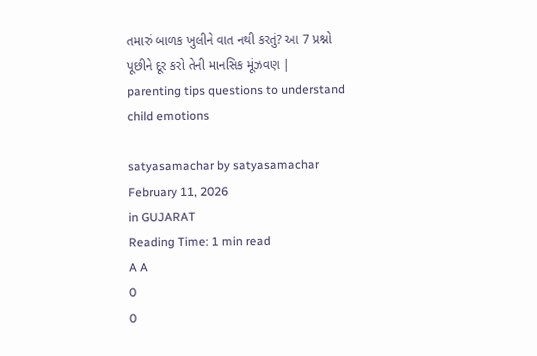તમારું બાળક ખુલીને વાત નથી કરતું? આ 7 પ્રશ્નો પૂછીને દૂર કરો તેની માનસિક મૂંઝવણ | parenting tips questions to understand child emotions

satyasamachar by satyasamachar
February 11, 2026
in GUJARAT
Reading Time: 1 min read
A A
0
0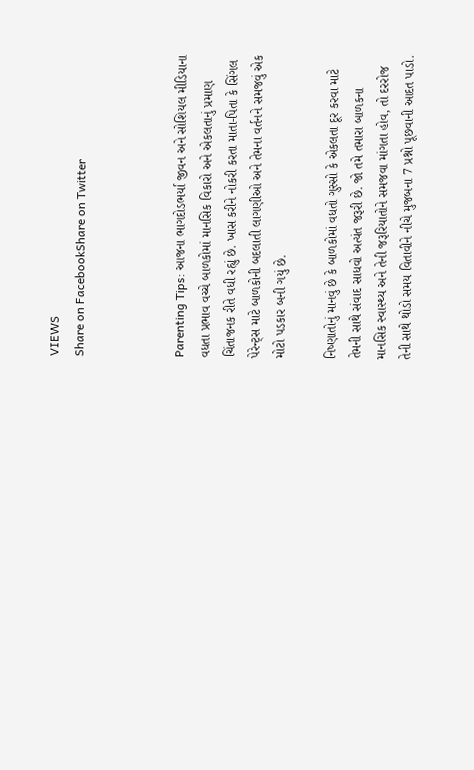VIEWS
Share on FacebookShare on Twitter



Parenting Tips: આજના ભાગદોડભર્યા જીવન અને સોશિયલ મીડિયાના વધતા પ્રભાવ વચ્ચે બાળકોમાં માનસિક વિકારો અને એકલતાનું પ્રમાણ ચિંતાજનક રીતે વધી રહ્યું છે. ખાસ કરીને નોકરી કરતા માતા-પિતા કે સિંગલ પેરેન્ટ્સ માટે બાળકોની બદલાતી લાગણીઓ અને તેમના વર્તનને સમજવું એક મોટો પડકાર બની ગયું છે.

નિષ્ણાતોનું માનવું છે કે બાળકોમાં વધતો ગુસ્સો કે એકલતા દૂર કરવા માટે તેમની સાથે સંવાદ સાધવો અત્યંત જરૂરી છે. જો તમે તમારા બાળકના માનસિક સ્વાસ્થ્ય અને તેની જરૂરિયાતોને સમજવા માંગતા હોવ, તો દરરોજ તેની સાથે થોડો સમય વિતાવીને નીચે મુજબના 7 પ્રશ્નો પૂછવાની આદત પાડો.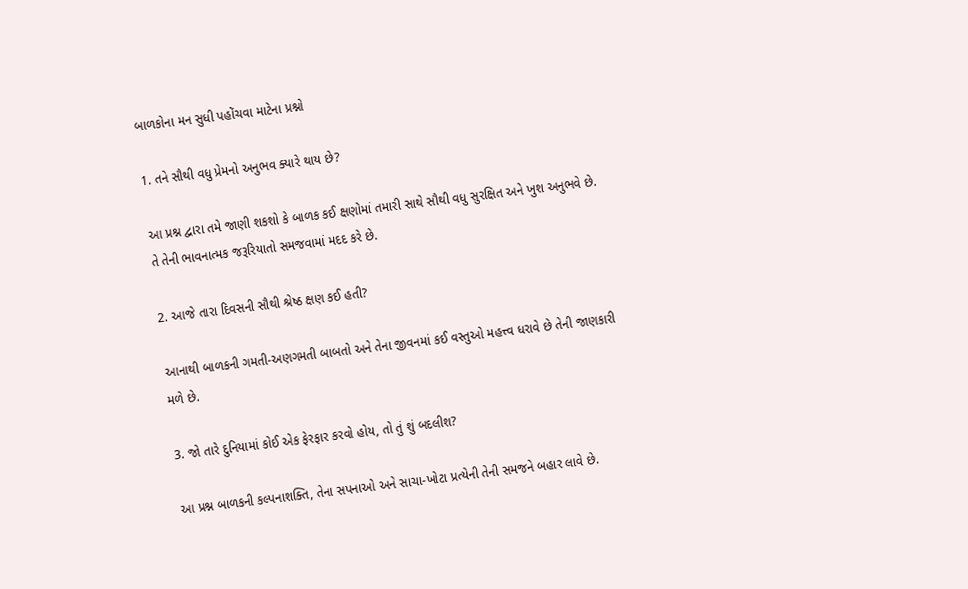બાળકોના મન સુધી પહોંચવા માટેના પ્રશ્નો

1. તને સૌથી વધુ પ્રેમનો અનુભવ ક્યારે થાય છે?

આ પ્રશ્ન દ્વારા તમે જાણી શકશો કે બાળક કઈ ક્ષણોમાં તમારી સાથે સૌથી વધુ સુરક્ષિત અને ખુશ અનુભવે છે. તે તેની ભાવનાત્મક જરૂરિયાતો સમજવામાં મદદ કરે છે.

2. આજે તારા દિવસની સૌથી શ્રેષ્ઠ ક્ષણ કઈ હતી?

આનાથી બાળકની ગમતી-અણગમતી બાબતો અને તેના જીવનમાં કઈ વસ્તુઓ મહત્ત્વ ધરાવે છે તેની જાણકારી મળે છે.

3. જો તારે દુનિયામાં કોઈ એક ફેરફાર કરવો હોય, તો તું શું બદલીશ?

આ પ્રશ્ન બાળકની કલ્પનાશક્તિ, તેના સપનાઓ અને સાચા-ખોટા પ્રત્યેની તેની સમજને બહાર લાવે છે.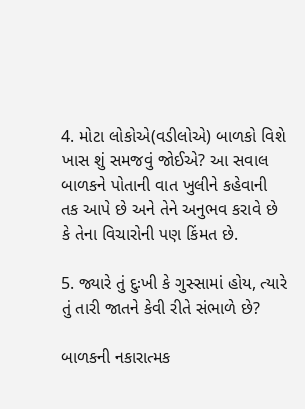4. મોટા લોકોએ(વડીલોએ) બાળકો વિશે ખાસ શું સમજવું જોઈએ? આ સવાલ બાળકને પોતાની વાત ખુલીને કહેવાની તક આપે છે અને તેને અનુભવ કરાવે છે કે તેના વિચારોની પણ કિંમત છે.

5. જ્યારે તું દુઃખી કે ગુસ્સામાં હોય, ત્યારે તું તારી જાતને કેવી રીતે સંભાળે છે?

બાળકની નકારાત્મક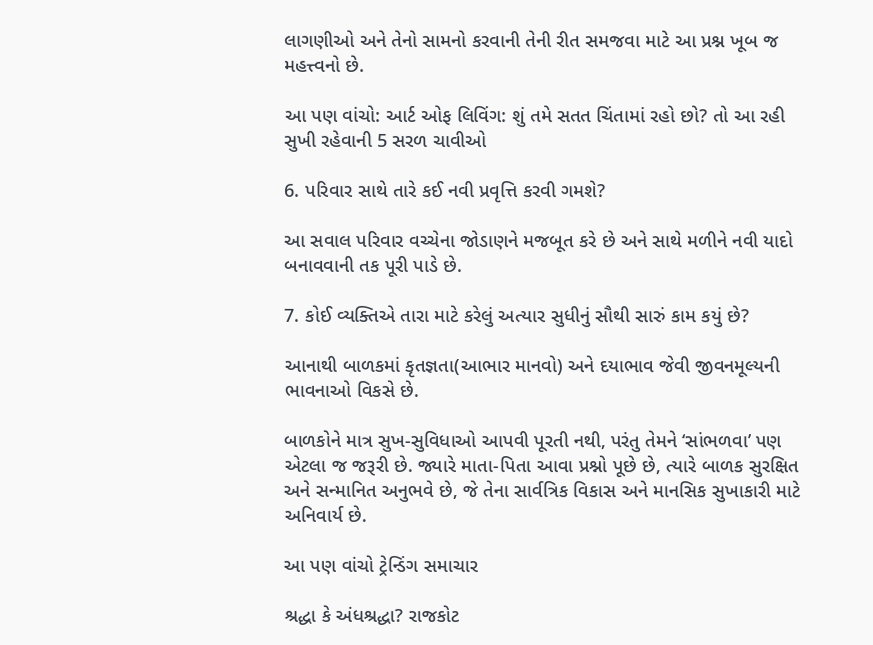લાગણીઓ અને તેનો સામનો કરવાની તેની રીત સમજવા માટે આ પ્રશ્ન ખૂબ જ મહત્ત્વનો છે.

આ પણ વાંચો: આર્ટ ઓફ લિવિંગ: શું તમે સતત ચિંતામાં રહો છો? તો આ રહી સુખી રહેવાની 5 સરળ ચાવીઓ

6. પરિવાર સાથે તારે કઈ નવી પ્રવૃત્તિ કરવી ગમશે?

આ સવાલ પરિવાર વચ્ચેના જોડાણને મજબૂત કરે છે અને સાથે મળીને નવી યાદો બનાવવાની તક પૂરી પાડે છે.

7. કોઈ વ્યક્તિએ તારા માટે કરેલું અત્યાર સુધીનું સૌથી સારું કામ કયું છે?

આનાથી બાળકમાં કૃતજ્ઞતા(આભાર માનવો) અને દયાભાવ જેવી જીવનમૂલ્યની ભાવનાઓ વિકસે છે.

બાળકોને માત્ર સુખ-સુવિધાઓ આપવી પૂરતી નથી, પરંતુ તેમને ‘સાંભળવા’ પણ એટલા જ જરૂરી છે. જ્યારે માતા-પિતા આવા પ્રશ્નો પૂછે છે, ત્યારે બાળક સુરક્ષિત અને સન્માનિત અનુભવે છે, જે તેના સાર્વત્રિક વિકાસ અને માનસિક સુખાકારી માટે અનિવાર્ય છે.

આ પણ વાંચો ટ્રેન્ડિંગ સમાચાર

શ્રદ્ધા કે અંધશ્રદ્ધા? રાજકોટ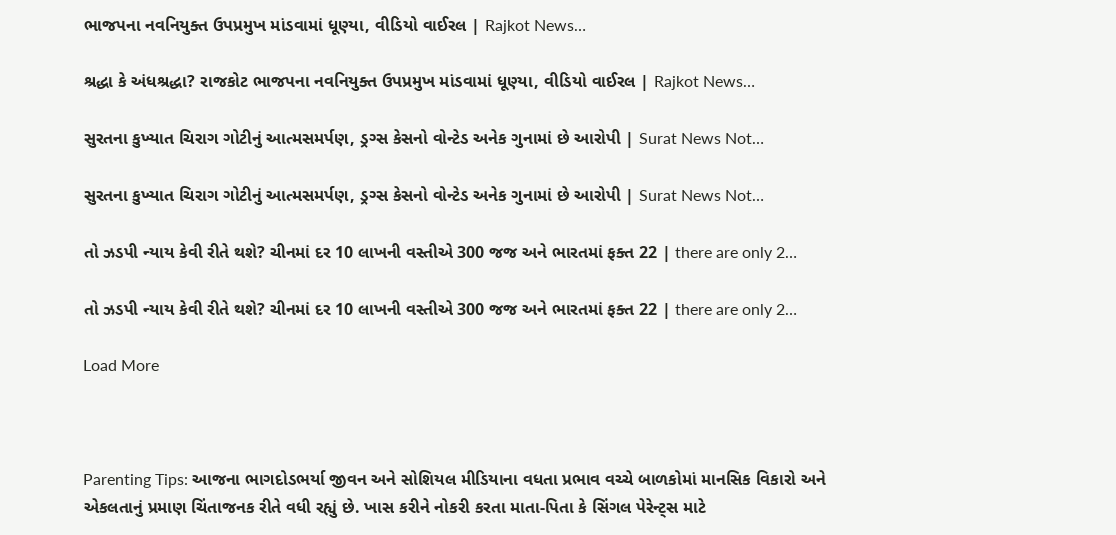ભાજપના નવનિયુક્ત ઉપપ્રમુખ માંડવામાં ધૂણ્યા, વીડિયો વાઈરલ | Rajkot News…

શ્રદ્ધા કે અંધશ્રદ્ધા? રાજકોટ ભાજપના નવનિયુક્ત ઉપપ્રમુખ માંડવામાં ધૂણ્યા, વીડિયો વાઈરલ | Rajkot News…

સુરતના કુખ્યાત ચિરાગ ગોટીનું આત્મસમર્પણ, ડ્રગ્સ કેસનો વોન્ટેડ અનેક ગુનામાં છે આરોપી | Surat News Not…

સુરતના કુખ્યાત ચિરાગ ગોટીનું આત્મસમર્પણ, ડ્રગ્સ કેસનો વોન્ટેડ અનેક ગુનામાં છે આરોપી | Surat News Not…

તો ઝડપી ન્યાય કેવી રીતે થશે? ચીનમાં દર 10 લાખની વસ્તીએ 300 જજ અને ભારતમાં ફક્ત 22 | there are only 2…

તો ઝડપી ન્યાય કેવી રીતે થશે? ચીનમાં દર 10 લાખની વસ્તીએ 300 જજ અને ભારતમાં ફક્ત 22 | there are only 2…

Load More



Parenting Tips: આજના ભાગદોડભર્યા જીવન અને સોશિયલ મીડિયાના વધતા પ્રભાવ વચ્ચે બાળકોમાં માનસિક વિકારો અને એકલતાનું પ્રમાણ ચિંતાજનક રીતે વધી રહ્યું છે. ખાસ કરીને નોકરી કરતા માતા-પિતા કે સિંગલ પેરેન્ટ્સ માટે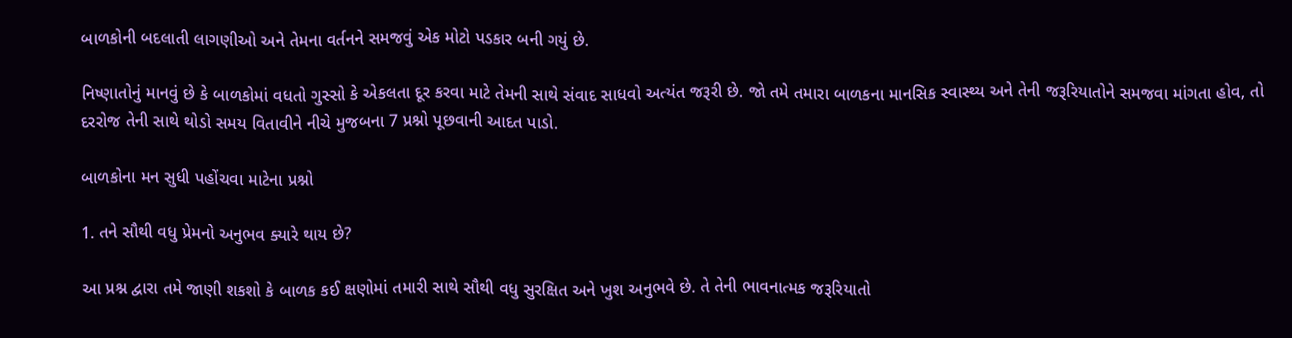બાળકોની બદલાતી લાગણીઓ અને તેમના વર્તનને સમજવું એક મોટો પડકાર બની ગયું છે.

નિષ્ણાતોનું માનવું છે કે બાળકોમાં વધતો ગુસ્સો કે એકલતા દૂર કરવા માટે તેમની સાથે સંવાદ સાધવો અત્યંત જરૂરી છે. જો તમે તમારા બાળકના માનસિક સ્વાસ્થ્ય અને તેની જરૂરિયાતોને સમજવા માંગતા હોવ, તો દરરોજ તેની સાથે થોડો સમય વિતાવીને નીચે મુજબના 7 પ્રશ્નો પૂછવાની આદત પાડો.

બાળકોના મન સુધી પહોંચવા માટેના પ્રશ્નો

1. તને સૌથી વધુ પ્રેમનો અનુભવ ક્યારે થાય છે?

આ પ્રશ્ન દ્વારા તમે જાણી શકશો કે બાળક કઈ ક્ષણોમાં તમારી સાથે સૌથી વધુ સુરક્ષિત અને ખુશ અનુભવે છે. તે તેની ભાવનાત્મક જરૂરિયાતો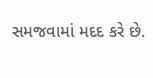સમજવામાં મદદ કરે છે.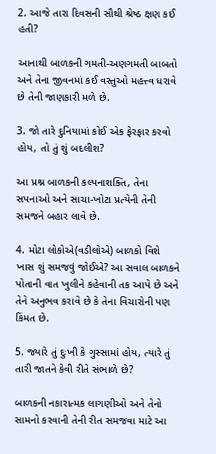2. આજે તારા દિવસની સૌથી શ્રેષ્ઠ ક્ષણ કઈ હતી?

આનાથી બાળકની ગમતી-અણગમતી બાબતો અને તેના જીવનમાં કઈ વસ્તુઓ મહત્ત્વ ધરાવે છે તેની જાણકારી મળે છે.

3. જો તારે દુનિયામાં કોઈ એક ફેરફાર કરવો હોય, તો તું શું બદલીશ?

આ પ્રશ્ન બાળકની કલ્પનાશક્તિ, તેના સપનાઓ અને સાચા-ખોટા પ્રત્યેની તેની સમજને બહાર લાવે છે.

4. મોટા લોકોએ(વડીલોએ) બાળકો વિશે ખાસ શું સમજવું જોઈએ? આ સવાલ બાળકને પોતાની વાત ખુલીને કહેવાની તક આપે છે અને તેને અનુભવ કરાવે છે કે તેના વિચારોની પણ કિંમત છે.

5. જ્યારે તું દુઃખી કે ગુસ્સામાં હોય, ત્યારે તું તારી જાતને કેવી રીતે સંભાળે છે?

બાળકની નકારાત્મક લાગણીઓ અને તેનો સામનો કરવાની તેની રીત સમજવા માટે આ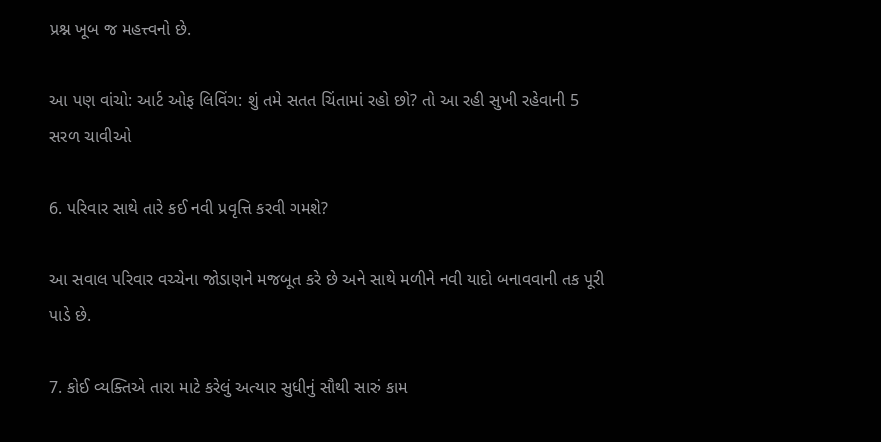પ્રશ્ન ખૂબ જ મહત્ત્વનો છે.

આ પણ વાંચો: આર્ટ ઓફ લિવિંગ: શું તમે સતત ચિંતામાં રહો છો? તો આ રહી સુખી રહેવાની 5 સરળ ચાવીઓ

6. પરિવાર સાથે તારે કઈ નવી પ્રવૃત્તિ કરવી ગમશે?

આ સવાલ પરિવાર વચ્ચેના જોડાણને મજબૂત કરે છે અને સાથે મળીને નવી યાદો બનાવવાની તક પૂરી પાડે છે.

7. કોઈ વ્યક્તિએ તારા માટે કરેલું અત્યાર સુધીનું સૌથી સારું કામ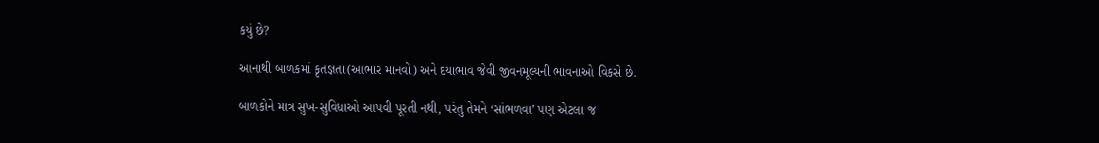કયું છે?

આનાથી બાળકમાં કૃતજ્ઞતા(આભાર માનવો) અને દયાભાવ જેવી જીવનમૂલ્યની ભાવનાઓ વિકસે છે.

બાળકોને માત્ર સુખ-સુવિધાઓ આપવી પૂરતી નથી, પરંતુ તેમને ‘સાંભળવા’ પણ એટલા જ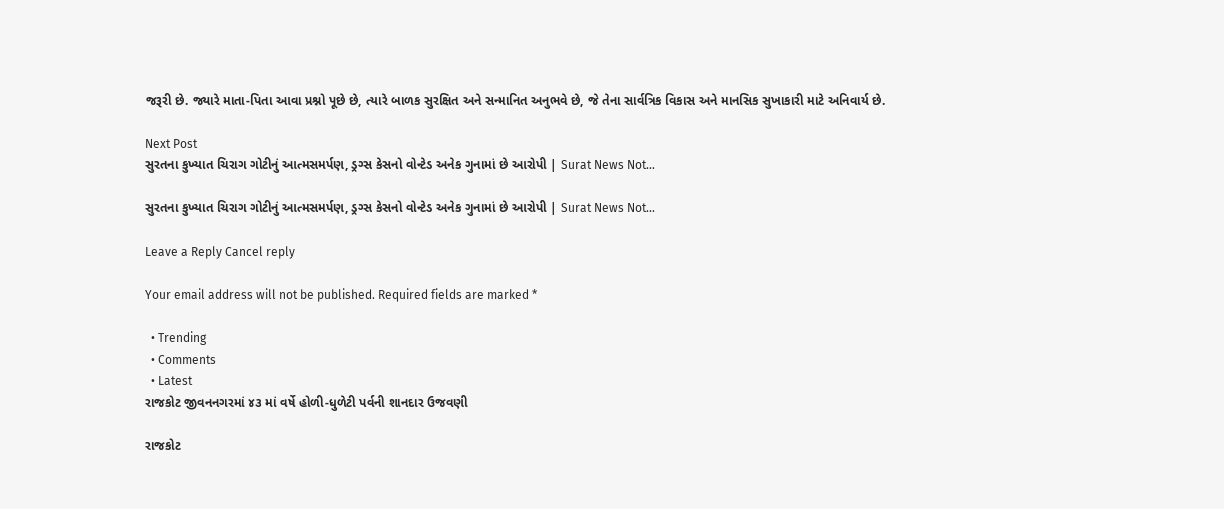જરૂરી છે. જ્યારે માતા-પિતા આવા પ્રશ્નો પૂછે છે, ત્યારે બાળક સુરક્ષિત અને સન્માનિત અનુભવે છે, જે તેના સાર્વત્રિક વિકાસ અને માનસિક સુખાકારી માટે અનિવાર્ય છે.

Next Post
સુરતના કુખ્યાત ચિરાગ ગોટીનું આત્મસમર્પણ, ડ્રગ્સ કેસનો વોન્ટેડ અનેક ગુનામાં છે આરોપી | Surat News Not…

સુરતના કુખ્યાત ચિરાગ ગોટીનું આત્મસમર્પણ, ડ્રગ્સ કેસનો વોન્ટેડ અનેક ગુનામાં છે આરોપી | Surat News Not...

Leave a Reply Cancel reply

Your email address will not be published. Required fields are marked *

  • Trending
  • Comments
  • Latest
રાજકોટ જીવનનગરમાં ૪૩ માં વર્ષે હોળી-ધુળેટી પર્વની શાનદાર ઉજવણી

રાજકોટ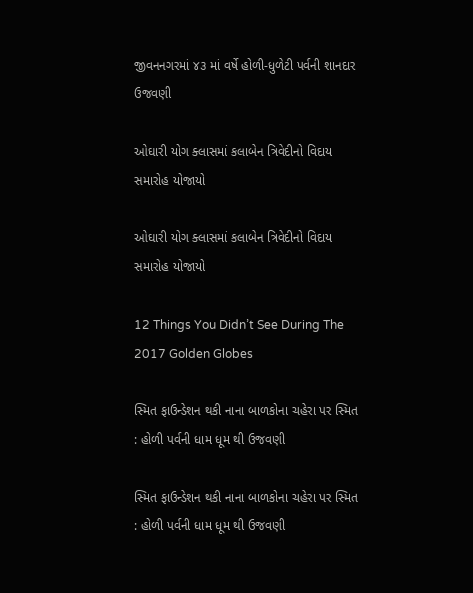જીવનનગરમાં ૪૩ માં વર્ષે હોળી-ધુળેટી પર્વની શાનદાર ઉજવણી

ઓઘારી યોગ ક્લાસમાં કલાબેન ત્રિવેદીનો વિદાય સમારોહ યોજાયો

ઓઘારી યોગ ક્લાસમાં કલાબેન ત્રિવેદીનો વિદાય સમારોહ યોજાયો

12 Things You Didn’t See During The 2017 Golden Globes

સ્મિત ફાઉન્ડેશન થકી નાના બાળકોના ચહેરા પર સ્મિત : હોળી પર્વની ધામ ધૂમ થી ઉજવણી

સ્મિત ફાઉન્ડેશન થકી નાના બાળકોના ચહેરા પર સ્મિત : હોળી પર્વની ધામ ધૂમ થી ઉજવણી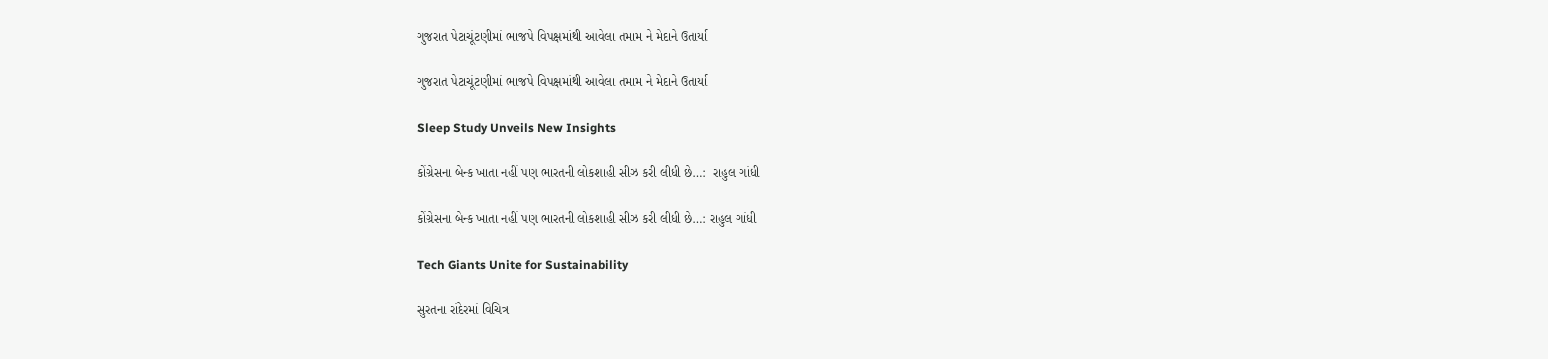ગુજરાત પેટાચૂંટણીમાં ભાજપે વિપક્ષમાંથી આવેલા તમામ ને મેદાને ઉતાર્યા

ગુજરાત પેટાચૂંટણીમાં ભાજપે વિપક્ષમાંથી આવેલા તમામ ને મેદાને ઉતાર્યા

Sleep Study Unveils New Insights

કોંગ્રેસના બેન્ક ખાતા નહીં પણ ભારતની લોકશાહી સીઝ કરી લીધી છે…:  રાહુલ ગાંધી

કોંગ્રેસના બેન્ક ખાતા નહીં પણ ભારતની લોકશાહી સીઝ કરી લીધી છે…: રાહુલ ગાંધી

Tech Giants Unite for Sustainability

સુરતના રાંદેરમાં વિચિત્ર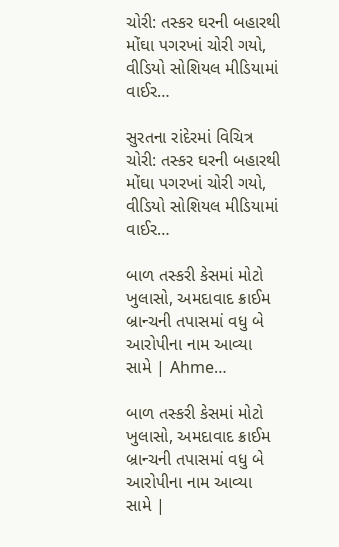ચોરી: તસ્કર ઘરની બહારથી મોંઘા પગરખાં ચોરી ગયો, વીડિયો સોશિયલ મીડિયામાં વાઈર…

સુરતના રાંદેરમાં વિચિત્ર ચોરી: તસ્કર ઘરની બહારથી મોંઘા પગરખાં ચોરી ગયો, વીડિયો સોશિયલ મીડિયામાં વાઈર…

બાળ તસ્કરી કેસમાં મોટો ખુલાસો, અમદાવાદ ક્રાઈમ બ્રાન્ચની તપાસમાં વધુ બે આરોપીના નામ આવ્યા સામે | Ahme…

બાળ તસ્કરી કેસમાં મોટો ખુલાસો, અમદાવાદ ક્રાઈમ બ્રાન્ચની તપાસમાં વધુ બે આરોપીના નામ આવ્યા સામે |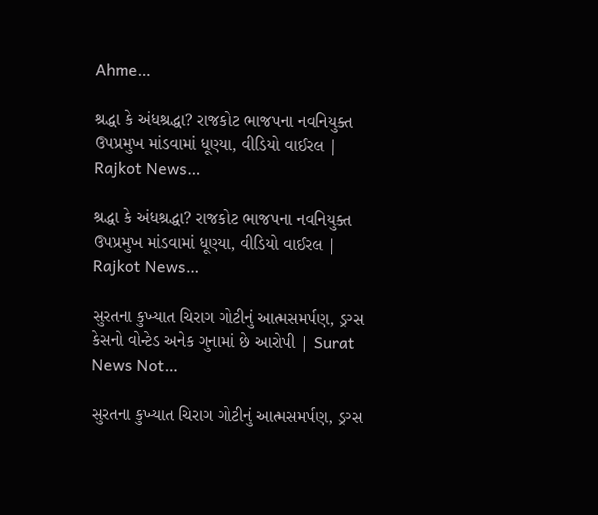Ahme…

શ્રદ્ધા કે અંધશ્રદ્ધા? રાજકોટ ભાજપના નવનિયુક્ત ઉપપ્રમુખ માંડવામાં ધૂણ્યા, વીડિયો વાઈરલ | Rajkot News…

શ્રદ્ધા કે અંધશ્રદ્ધા? રાજકોટ ભાજપના નવનિયુક્ત ઉપપ્રમુખ માંડવામાં ધૂણ્યા, વીડિયો વાઈરલ | Rajkot News…

સુરતના કુખ્યાત ચિરાગ ગોટીનું આત્મસમર્પણ, ડ્રગ્સ કેસનો વોન્ટેડ અનેક ગુનામાં છે આરોપી | Surat News Not…

સુરતના કુખ્યાત ચિરાગ ગોટીનું આત્મસમર્પણ, ડ્રગ્સ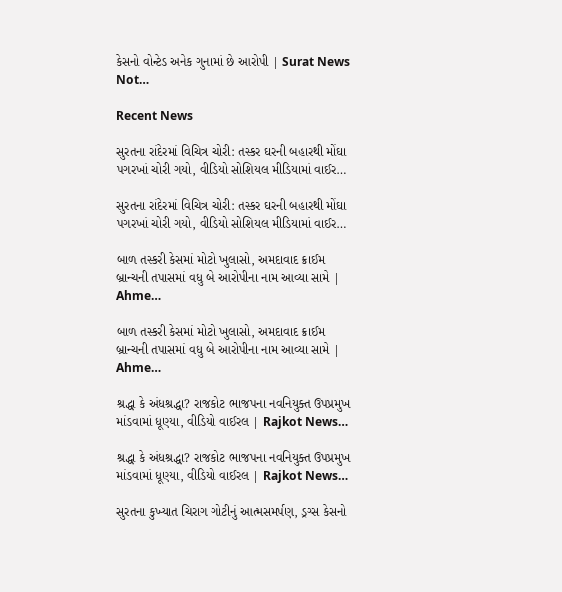કેસનો વોન્ટેડ અનેક ગુનામાં છે આરોપી | Surat News Not…

Recent News

સુરતના રાંદેરમાં વિચિત્ર ચોરી: તસ્કર ઘરની બહારથી મોંઘા પગરખાં ચોરી ગયો, વીડિયો સોશિયલ મીડિયામાં વાઈર…

સુરતના રાંદેરમાં વિચિત્ર ચોરી: તસ્કર ઘરની બહારથી મોંઘા પગરખાં ચોરી ગયો, વીડિયો સોશિયલ મીડિયામાં વાઈર…

બાળ તસ્કરી કેસમાં મોટો ખુલાસો, અમદાવાદ ક્રાઈમ બ્રાન્ચની તપાસમાં વધુ બે આરોપીના નામ આવ્યા સામે | Ahme…

બાળ તસ્કરી કેસમાં મોટો ખુલાસો, અમદાવાદ ક્રાઈમ બ્રાન્ચની તપાસમાં વધુ બે આરોપીના નામ આવ્યા સામે | Ahme…

શ્રદ્ધા કે અંધશ્રદ્ધા? રાજકોટ ભાજપના નવનિયુક્ત ઉપપ્રમુખ માંડવામાં ધૂણ્યા, વીડિયો વાઈરલ | Rajkot News…

શ્રદ્ધા કે અંધશ્રદ્ધા? રાજકોટ ભાજપના નવનિયુક્ત ઉપપ્રમુખ માંડવામાં ધૂણ્યા, વીડિયો વાઈરલ | Rajkot News…

સુરતના કુખ્યાત ચિરાગ ગોટીનું આત્મસમર્પણ, ડ્રગ્સ કેસનો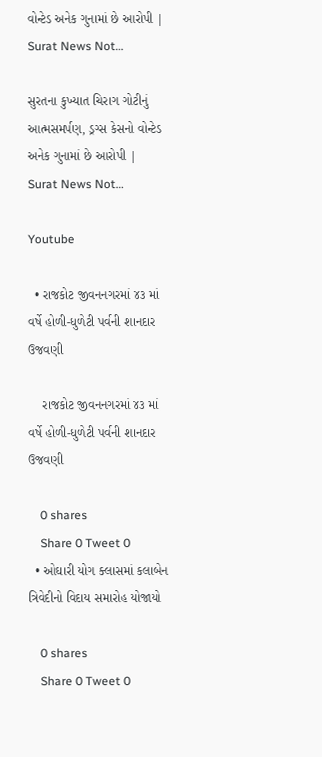વોન્ટેડ અનેક ગુનામાં છે આરોપી | Surat News Not…

સુરતના કુખ્યાત ચિરાગ ગોટીનું આત્મસમર્પણ, ડ્રગ્સ કેસનો વોન્ટેડ અનેક ગુનામાં છે આરોપી | Surat News Not…

Youtube

  • રાજકોટ જીવનનગરમાં ૪૩ માં વર્ષે હોળી-ધુળેટી પર્વની શાનદાર ઉજવણી

    રાજકોટ જીવનનગરમાં ૪૩ માં વર્ષે હોળી-ધુળેટી પર્વની શાનદાર ઉજવણી

    0 shares
    Share 0 Tweet 0
  • ઓઘારી યોગ ક્લાસમાં કલાબેન ત્રિવેદીનો વિદાય સમારોહ યોજાયો

    0 shares
    Share 0 Tweet 0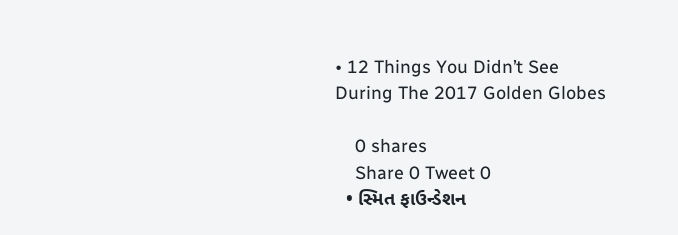• 12 Things You Didn’t See During The 2017 Golden Globes

    0 shares
    Share 0 Tweet 0
  • સ્મિત ફાઉન્ડેશન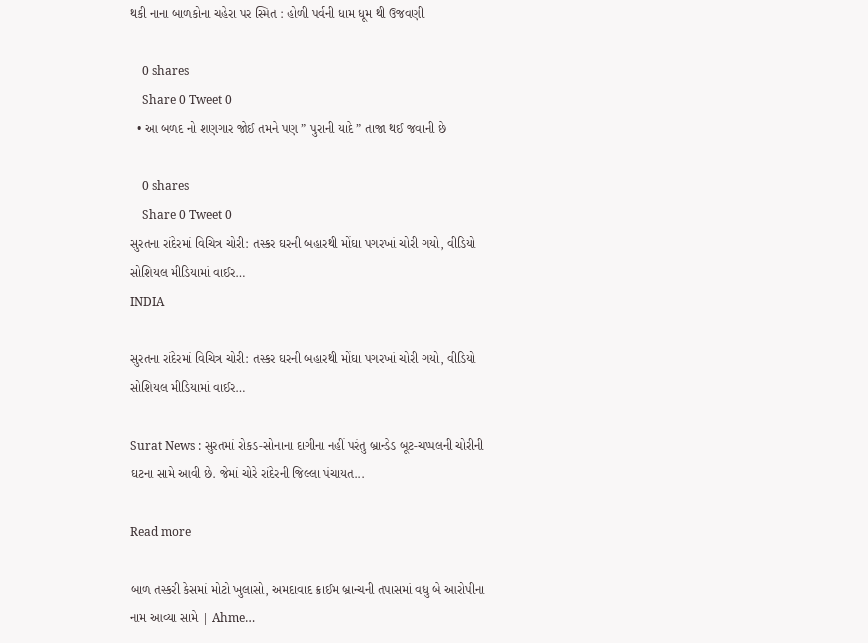થકી નાના બાળકોના ચહેરા પર સ્મિત : હોળી પર્વની ધામ ધૂમ થી ઉજવણી

    0 shares
    Share 0 Tweet 0
  • આ બળદ નો શણગાર જોઈ તમને પણ ” પુરાની યાદે ” તાજા થઈ જવાની છે

    0 shares
    Share 0 Tweet 0
સુરતના રાંદેરમાં વિચિત્ર ચોરી: તસ્કર ઘરની બહારથી મોંઘા પગરખાં ચોરી ગયો, વીડિયો સોશિયલ મીડિયામાં વાઈર…
INDIA

સુરતના રાંદેરમાં વિચિત્ર ચોરી: તસ્કર ઘરની બહારથી મોંઘા પગરખાં ચોરી ગયો, વીડિયો સોશિયલ મીડિયામાં વાઈર…

Surat News : સુરતમાં રોકડ-સોનાના દાગીના નહીં પરંતુ બ્રાન્ડેડ બૂટ-ચપ્પલની ચોરીની ઘટના સામે આવી છે. જેમાં ચોરે રાંદેરની જિલ્લા પંચાયત...

Read more

બાળ તસ્કરી કેસમાં મોટો ખુલાસો, અમદાવાદ ક્રાઈમ બ્રાન્ચની તપાસમાં વધુ બે આરોપીના નામ આવ્યા સામે | Ahme…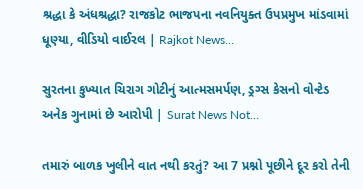શ્રદ્ધા કે અંધશ્રદ્ધા? રાજકોટ ભાજપના નવનિયુક્ત ઉપપ્રમુખ માંડવામાં ધૂણ્યા, વીડિયો વાઈરલ | Rajkot News…

સુરતના કુખ્યાત ચિરાગ ગોટીનું આત્મસમર્પણ, ડ્રગ્સ કેસનો વોન્ટેડ અનેક ગુનામાં છે આરોપી | Surat News Not…

તમારું બાળક ખુલીને વાત નથી કરતું? આ 7 પ્રશ્નો પૂછીને દૂર કરો તેની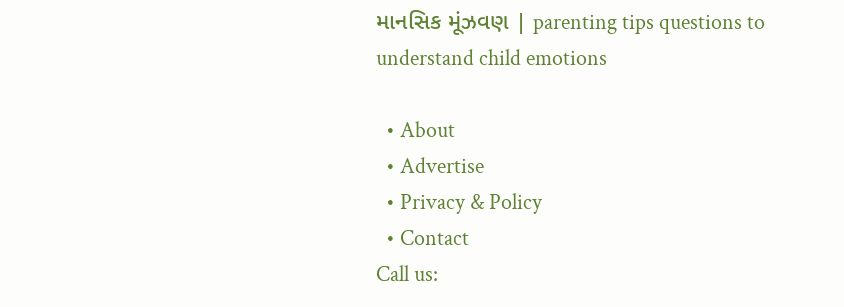માનસિક મૂંઝવણ | parenting tips questions to understand child emotions

  • About
  • Advertise
  • Privacy & Policy
  • Contact
Call us: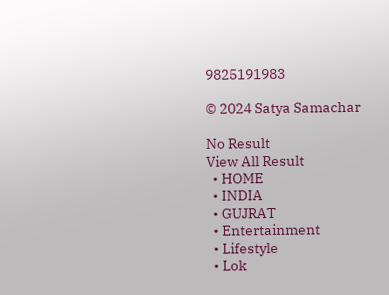9825191983

© 2024 Satya Samachar

No Result
View All Result
  • HOME
  • INDIA
  • GUJRAT
  • Entertainment
  • Lifestyle
  • Lok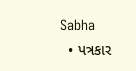Sabha
  • પત્રકાર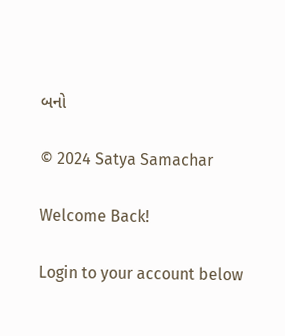બનો

© 2024 Satya Samachar

Welcome Back!

Login to your account below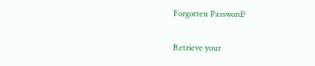Forgotten Password?

Retrieve your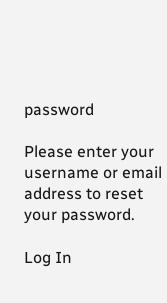password

Please enter your username or email address to reset your password.

Log In